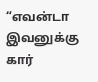“எவன்டா இவனுக்கு கார்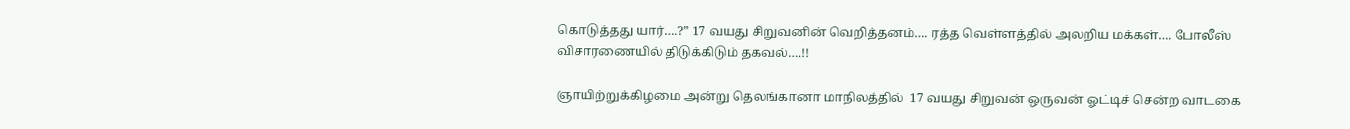கொடுத்தது யார்….?” 17 வயது சிறுவனின் வெறித்தனம்…. ரத்த வெள்ளத்தில் அலறிய மக்கள்…. போலீஸ் விசாரணையில் திடுக்கிடும் தகவல்….!!

ஞாயிற்றுக்கிழமை அன்று தெலங்கானா மாநிலத்தில்  17 வயது சிறுவன் ஒருவன் ஓட்டிச் சென்ற வாடகை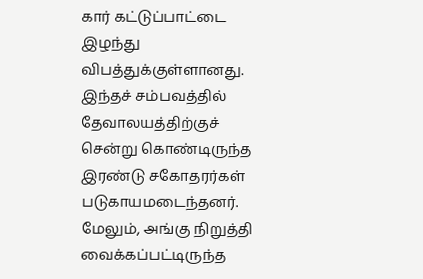கார் கட்டுப்பாட்டை இழந்து விபத்துக்குள்ளானது. இந்தச் சம்பவத்தில் தேவாலயத்திற்குச் சென்று கொண்டிருந்த இரண்டு சகோதரர்கள் படுகாயமடைந்தனர். மேலும், அங்கு நிறுத்தி வைக்கப்பட்டிருந்த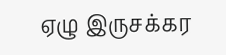ஏழு இருசக்கர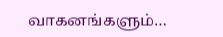வாகனங்களும்…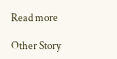Read more

Other Story